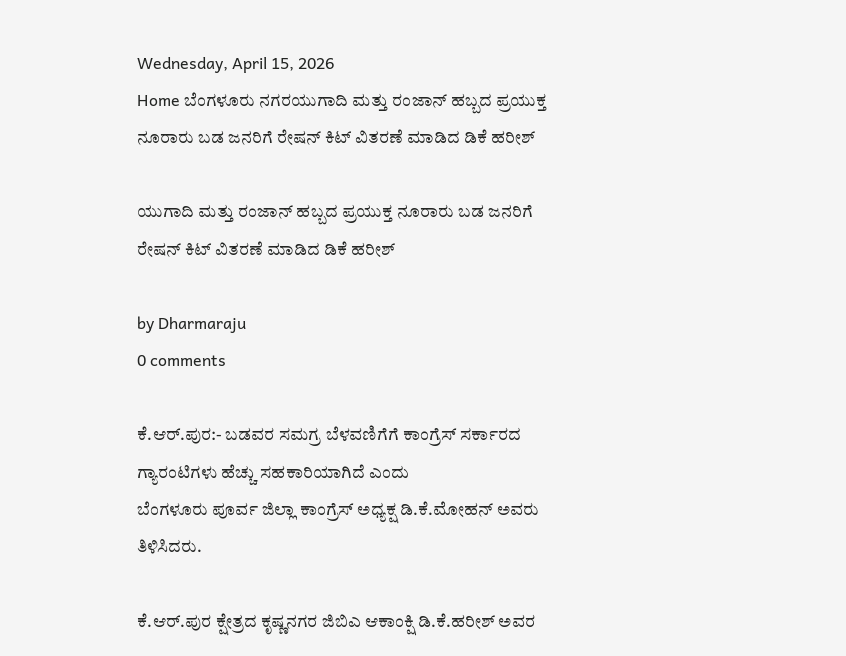Wednesday, April 15, 2026
Home ಬೆಂಗಳೂರು ನಗರಯುಗಾದಿ ಮತ್ತು ರಂಜಾನ್ ಹಬ್ಬದ ಪ್ರಯುಕ್ತ ನೂರಾರು ಬಡ ಜನರಿಗೆ ರೇಷನ್ ಕಿಟ್ ವಿತರಣೆ ಮಾಡಿದ ಡಿಕೆ ಹರೀಶ್

ಯುಗಾದಿ ಮತ್ತು ರಂಜಾನ್ ಹಬ್ಬದ ಪ್ರಯುಕ್ತ ನೂರಾರು ಬಡ ಜನರಿಗೆ ರೇಷನ್ ಕಿಟ್ ವಿತರಣೆ ಮಾಡಿದ ಡಿಕೆ ಹರೀಶ್

by Dharmaraju
0 comments

ಕೆ.ಆರ್.ಪುರ:- ಬಡವರ ಸಮಗ್ರ ಬೆಳವಣಿಗೆಗೆ ಕಾಂಗ್ರೆಸ್ ಸರ್ಕಾರದ ಗ್ಯಾರಂಟಿಗಳು ಹೆಚ್ಚು ಸಹಕಾರಿಯಾಗಿದೆ ಎಂದು
ಬೆಂಗಳೂರು ಪೂರ್ವ ಜಿಲ್ಲಾ ಕಾಂಗ್ರೆಸ್ ಅಧ್ಯಕ್ಷ ಡಿ.ಕೆ‌.ಮೋಹನ್ ಅವರು ತಿಳಿಸಿದರು.

ಕೆ.ಆರ್.ಪುರ ಕ್ಷೇತ್ರದ ಕೃಷ್ಣನಗರ ಜಿಬಿಎ ಆಕಾಂಕ್ಷಿ ಡಿ.ಕೆ.ಹರೀಶ್ ಅವರ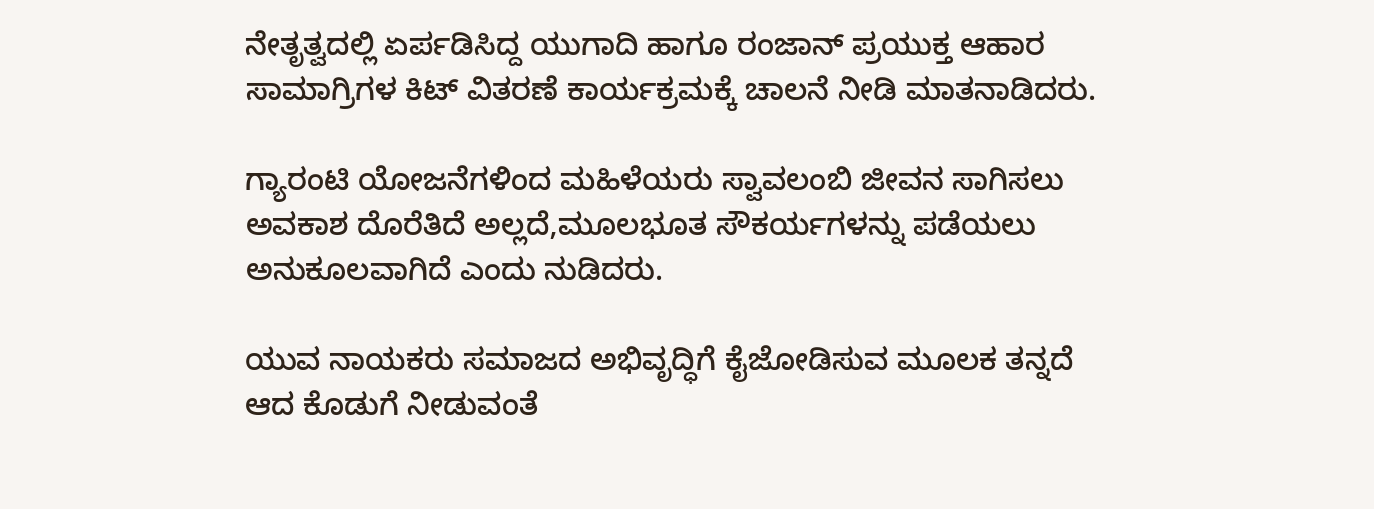ನೇತೃತ್ವದಲ್ಲಿ ಏರ್ಪಡಿಸಿದ್ದ ಯುಗಾದಿ ಹಾಗೂ ರಂಜಾನ್ ಪ್ರಯುಕ್ತ ಆಹಾರ ಸಾಮಾಗ್ರಿಗಳ ಕಿಟ್ ವಿತರಣೆ ಕಾರ್ಯಕ್ರಮಕ್ಕೆ ಚಾಲನೆ ನೀಡಿ ಮಾತನಾಡಿದರು.

ಗ್ಯಾರಂಟಿ ಯೋಜನೆಗಳಿಂದ ಮಹಿಳೆಯರು ಸ್ವಾವಲಂಬಿ ಜೀವನ ಸಾಗಿಸಲು ಅವಕಾಶ ದೊರೆತಿದೆ ಅಲ್ಲದೆ,ಮೂಲಭೂತ ಸೌಕರ್ಯಗಳನ್ನು ಪಡೆಯಲು ಅನುಕೂಲವಾಗಿದೆ ಎಂದು ನುಡಿದರು.

ಯುವ ನಾಯಕರು ಸಮಾಜದ ಅಭಿವೃದ್ಧಿಗೆ ಕೈಜೋಡಿಸುವ ಮೂಲಕ ತನ್ನದೆ ಆದ ಕೊಡುಗೆ ನೀಡುವಂತೆ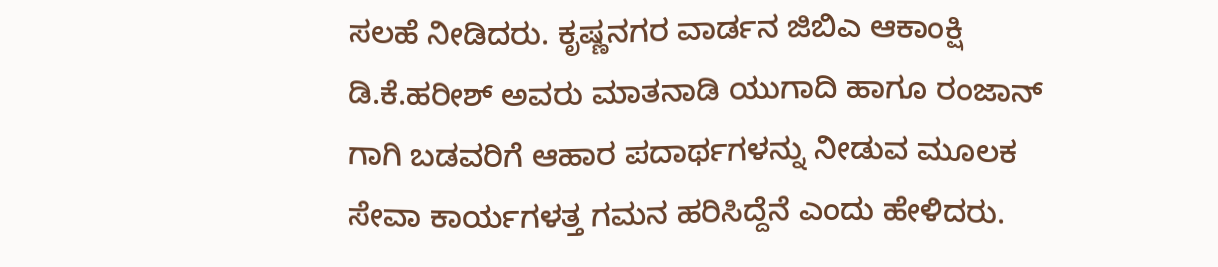ಸಲಹೆ ನೀಡಿದರು. ಕೃಷ್ಣನಗರ ವಾರ್ಡನ ಜಿಬಿಎ ಆಕಾಂಕ್ಷಿ ಡಿ.ಕೆ.ಹರೀಶ್ ಅವರು ಮಾತನಾಡಿ ಯುಗಾದಿ ಹಾಗೂ ರಂಜಾನ್ ಗಾಗಿ ಬಡವರಿಗೆ ಆಹಾರ ಪದಾರ್ಥಗಳನ್ನು ನೀಡುವ ಮೂಲಕ ಸೇವಾ ಕಾರ್ಯಗಳತ್ತ ಗಮನ ಹರಿಸಿದ್ದೆನೆ ಎಂದು ಹೇಳಿದರು.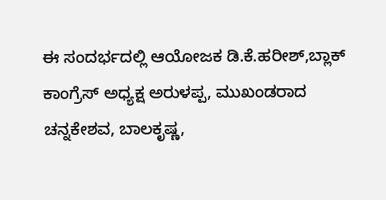ಈ ಸಂದರ್ಭದಲ್ಲಿ ಆಯೋಜಕ ಡಿ.ಕೆ.ಹರೀಶ್,ಬ್ಲಾಕ್ ಕಾಂಗ್ರೆಸ್ ಅಧ್ಯಕ್ಷ ಅರುಳಪ್ಪ, ಮುಖಂಡರಾದ ಚನ್ನಕೇಶವ, ಬಾಲಕೃಷ್ಣ,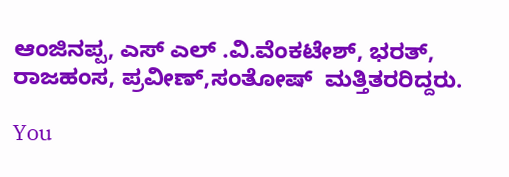ಆಂಜಿನಪ್ಪ, ಎಸ್ ಎಲ್ .ವಿ.ವೆಂಕಟೇಶ್, ಭರತ್, ರಾಜಹಂಸ, ಪ್ರವೀಣ್,ಸಂತೋಷ್  ಮತ್ತಿತರರಿದ್ದರು.

You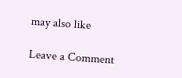may also like

Leave a Comment